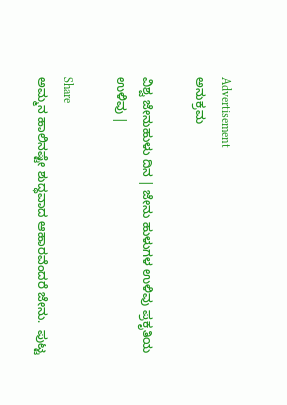Advertisement
ಅನುಕ್ರಮ

ವಿಶ್ವ ಜೇನುಹುಳು ದಿನ | ಜೇನು ಹುಳುಗಳ ಉಳಿವು ಪ್ರಕೃತಿಯ ಉಳಿವು |

Share
ಅಮ್ಮನ ಹಾಲಿನಷ್ಟೇ ಶುದ್ಧವಾದ ಆಹಾರವೆಂದರೆ ಜೇನು.  ಪುಟ್ಟ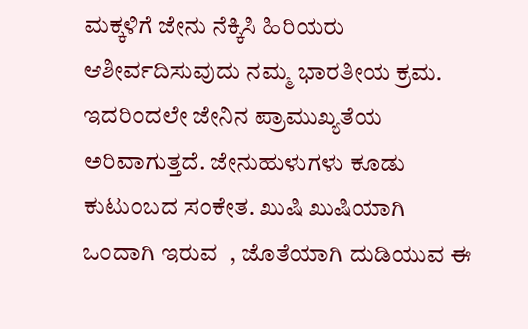ಮಕ್ಕಳಿಗೆ ಜೇನು ನೆಕ್ಕಿಸಿ ಹಿರಿಯರು ಆಶೀರ್ವದಿಸುವುದು ನಮ್ಮ ಭಾರತೀಯ ಕ್ರಮ. ಇದರಿಂದಲೇ ಜೇನಿನ ಪ್ರಾಮುಖ್ಯತೆಯ ಅರಿವಾಗುತ್ತದೆ. ಜೇನುಹುಳುಗಳು ಕೂಡು ಕುಟುಂಬದ ಸಂಕೇತ. ಖುಷಿ ಖುಷಿಯಾಗಿ  ಒಂದಾಗಿ ಇರುವ  , ಜೊತೆಯಾಗಿ ದುಡಿಯುವ ಈ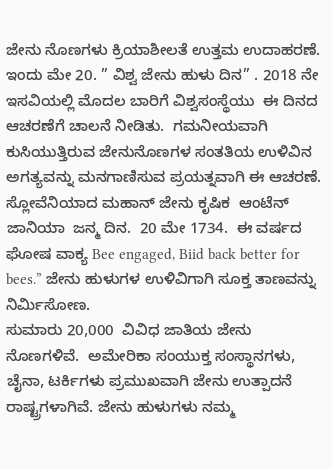ಜೇನು ನೊಣಗಳು ಕ್ರಿಯಾಶೀಲತೆ ಉತ್ತಮ ಉದಾಹರಣೆ.
ಇಂದು ಮೇ 20. ” ವಿಶ್ವ ಜೇನು ಹುಳು ದಿನ” . 2018 ನೇ ಇಸವಿಯಲ್ಲಿ ಮೊದಲ ಬಾರಿಗೆ ವಿಶ್ವಸಂಸ್ಥೆಯು  ಈ ದಿನದ ಆಚರಣೆಗೆ ಚಾಲನೆ ನೀಡಿತು.  ಗಮನೀಯವಾಗಿ ಕುಸಿಯುತ್ತಿರುವ ಜೇನುನೊಣಗಳ ಸಂತತಿಯ ಉಳಿವಿನ ಅಗತ್ಯವನ್ನು ಮನಗಾಣಿಸುವ ಪ್ರಯತ್ನವಾಗಿ ಈ ಆಚರಣೆ.  ಸ್ಲೋವೆನಿಯಾದ ಮಹಾನ್ ಜೇನು ಕೃಷಿಕ  ಆಂಟೆನ್ ಜಾನಿಯಾ  ಜನ್ಮ ದಿನ.  20 ಮೇ 1734.  ಈ ವರ್ಷದ ಘೋಷ ವಾಕ್ಯ Bee engaged, Biid back better for bees.” ಜೇನು ಹುಳುಗಳ ಉಳಿವಿಗಾಗಿ ಸೂಕ್ತ ತಾಣವನ್ನು ನಿರ್ಮಿಸೋಣ.
ಸುಮಾರು 20,000  ವಿವಿಧ ಜಾತಿಯ ಜೇನು ನೊಣಗಳಿವೆ.  ಅಮೇರಿಕಾ ಸಂಯುಕ್ತ ಸಂಸ್ಥಾನಗಳು, ಚೈನಾ, ಟರ್ಕಿಗಳು ಪ್ರಮುಖವಾಗಿ ಜೇನು ಉತ್ಪಾದನೆ ರಾಷ್ಟ್ರಗಳಾಗಿವೆ. ಜೇನು ಹುಳುಗಳು ನಮ್ಮ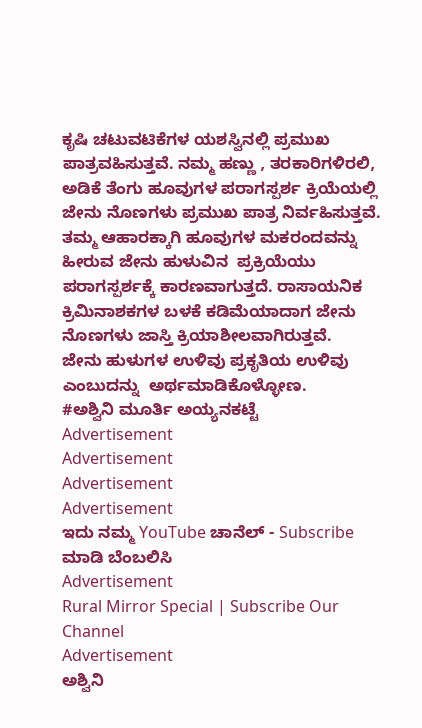ಕೃಷಿ ಚಟುವಟಿಕೆಗಳ ಯಶಸ್ವಿನಲ್ಲಿ ಪ್ರಮುಖ ಪಾತ್ರವಹಿಸುತ್ತವೆ. ನಮ್ಮ ಹಣ್ಣು , ತರಕಾರಿಗಳಿರಲಿ, ಅಡಿಕೆ ತೆಂಗು ಹೂವುಗಳ ಪರಾಗಸ್ಪರ್ಶ ಕ್ರಿಯೆಯಲ್ಲಿ ಜೇನು ನೊಣಗಳು ಪ್ರಮುಖ ಪಾತ್ರ ನಿರ್ವಹಿಸುತ್ತವೆ.  ತಮ್ಮ ಆಹಾರಕ್ಕಾಗಿ ಹೂವುಗಳ ಮಕರಂದವನ್ನು ಹೀರುವ ಜೇನು ಹುಳುವಿನ  ಪ್ರಕ್ರಿಯೆಯು ಪರಾಗಸ್ಪರ್ಶಕ್ಕೆ ಕಾರಣವಾಗುತ್ತದೆ. ರಾಸಾಯನಿಕ ಕ್ರಿಮಿನಾಶಕಗಳ ಬಳಕೆ ಕಡಿಮೆಯಾದಾಗ ಜೇನು ನೊಣಗಳು ಜಾಸ್ತಿ ಕ್ರಿಯಾಶೀಲವಾಗಿರುತ್ತವೆ.
ಜೇನು ಹುಳುಗಳ ಉಳಿವು ಪ್ರಕೃತಿಯ ಉಳಿವು ಎಂಬುದನ್ನು  ಅರ್ಥಮಾಡಿಕೊಳ್ಳೋಣ.
#ಅಶ್ವಿನಿ ಮೂರ್ತಿ ಅಯ್ಯನಕಟ್ಟೆ
Advertisement
Advertisement
Advertisement
Advertisement
ಇದು ನಮ್ಮ YouTube ಚಾನೆಲ್ - Subscribe ಮಾಡಿ ಬೆಂಬಲಿಸಿ
Advertisement
Rural Mirror Special | Subscribe Our Channel
Advertisement
ಅಶ್ವಿನಿ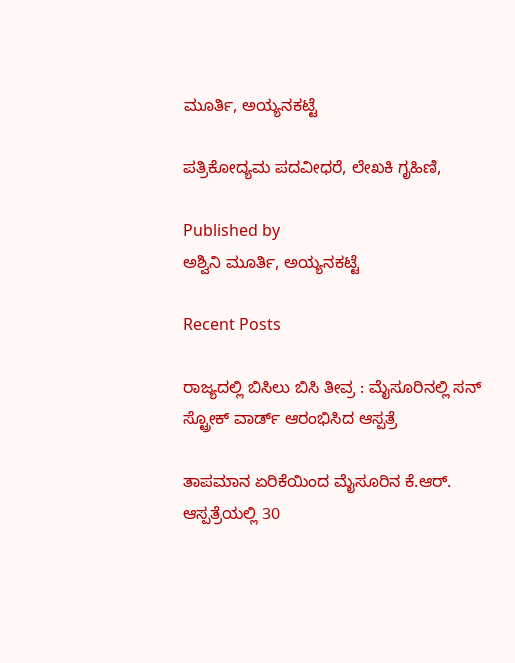ಮೂರ್ತಿ, ಅಯ್ಯನಕಟ್ಟೆ

ಪತ್ರಿಕೋದ್ಯಮ ಪದವೀಧರೆ, ಲೇಖಕಿ ಗೃಹಿಣಿ,

Published by
ಅಶ್ವಿನಿ ಮೂರ್ತಿ, ಅಯ್ಯನಕಟ್ಟೆ

Recent Posts

ರಾಜ್ಯದಲ್ಲಿ ಬಿಸಿಲು ಬಿಸಿ ತೀವ್ರ : ಮೈಸೂರಿನಲ್ಲಿ ಸನ್ ಸ್ಟ್ರೋಕ್ ವಾರ್ಡ್ ಆರಂಭಿಸಿದ ಆಸ್ಪತ್ರೆ

ತಾಪಮಾನ ಏರಿಕೆಯಿಂದ ಮೈಸೂರಿನ ಕೆ.ಆರ್. ಆಸ್ಪತ್ರೆಯಲ್ಲಿ 30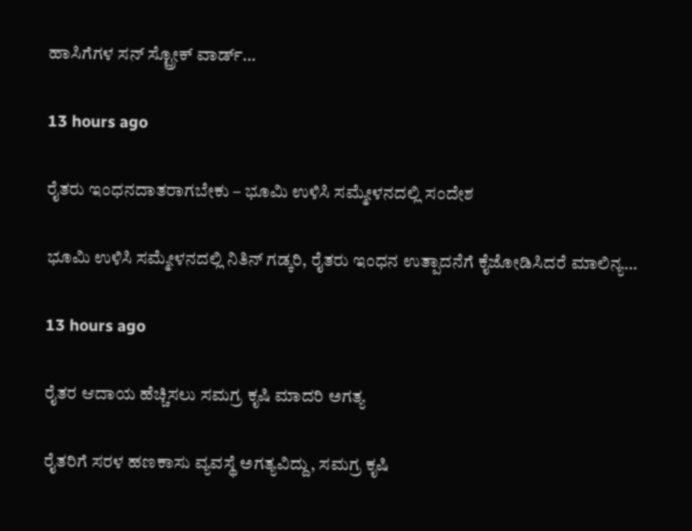ಹಾಸಿಗೆಗಳ ಸನ್ ಸ್ಟ್ರೋಕ್ ವಾರ್ಡ್…

13 hours ago

ರೈತರು ಇಂಧನದಾತರಾಗಬೇಕು – ಭೂಮಿ ಉಳಿಸಿ ಸಮ್ಮೇಳನದಲ್ಲಿ ಸಂದೇಶ

ಭೂಮಿ ಉಳಿಸಿ ಸಮ್ಮೇಳನದಲ್ಲಿ ನಿತಿನ್ ಗಡ್ಕರಿ, ರೈತರು ಇಂಧನ ಉತ್ಪಾದನೆಗೆ ಕೈಜೋಡಿಸಿದರೆ ಮಾಲಿನ್ಯ…

13 hours ago

ರೈತರ ಆದಾಯ ಹೆಚ್ಚಿಸಲು ಸಮಗ್ರ ಕೃಷಿ ಮಾದರಿ ಅಗತ್ಯ

ರೈತರಿಗೆ ಸರಳ ಹಣಕಾಸು ವ್ಯವಸ್ಥೆ ಅಗತ್ಯವಿದ್ದು, ಸಮಗ್ರ ಕೃಷಿ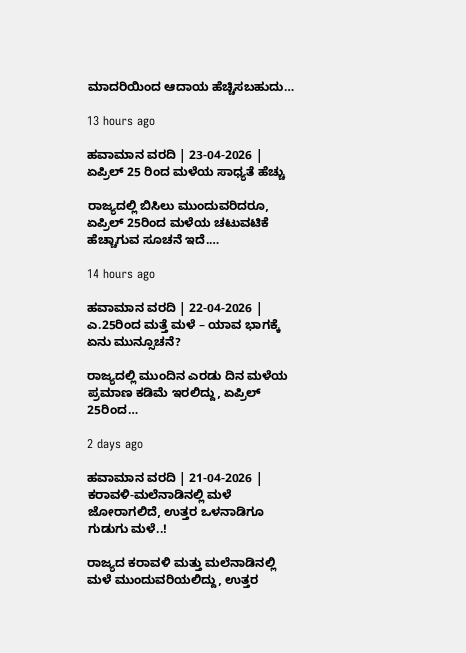ಮಾದರಿಯಿಂದ ಆದಾಯ ಹೆಚ್ಚಿಸಬಹುದು…

13 hours ago

ಹವಾಮಾನ ವರದಿ | 23-04-2026 | ಏಪ್ರಿಲ್ 25 ರಿಂದ ಮಳೆಯ ಸಾಧ್ಯತೆ ಹೆಚ್ಚು

ರಾಜ್ಯದಲ್ಲಿ ಬಿಸಿಲು ಮುಂದುವರಿದರೂ, ಏಪ್ರಿಲ್ 25ರಿಂದ ಮಳೆಯ ಚಟುವಟಿಕೆ ಹೆಚ್ಚಾಗುವ ಸೂಚನೆ ಇದೆ.…

14 hours ago

ಹವಾಮಾನ ವರದಿ | 22-04-2026 | ಎ.25ರಿಂದ ಮತ್ತೆ ಮಳೆ – ಯಾವ ಭಾಗಕ್ಕೆ ಏನು ಮುನ್ಸೂಚನೆ?

ರಾಜ್ಯದಲ್ಲಿ ಮುಂದಿನ ಎರಡು ದಿನ ಮಳೆಯ ಪ್ರಮಾಣ ಕಡಿಮೆ ಇರಲಿದ್ದು, ಏಪ್ರಿಲ್ 25ರಿಂದ…

2 days ago

ಹವಾಮಾನ ವರದಿ | 21-04-2026 | ಕರಾವಳಿ-ಮಲೆನಾಡಿನಲ್ಲಿ ಮಳೆ ಜೋರಾಗಲಿದೆ, ಉತ್ತರ ಒಳನಾಡಿಗೂ ಗುಡುಗು ಮಳೆ..!

ರಾಜ್ಯದ ಕರಾವಳಿ ಮತ್ತು ಮಲೆನಾಡಿನಲ್ಲಿ ಮಳೆ ಮುಂದುವರಿಯಲಿದ್ದು, ಉತ್ತರ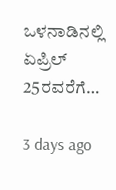ಒಳನಾಡಿನಲ್ಲಿ ಏಪ್ರಿಲ್ 25ರವರೆಗೆ…

3 days ago